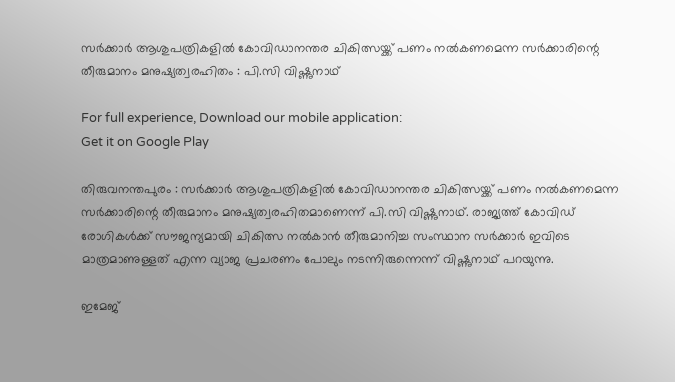സര്‍ക്കാര്‍ ആശുപത്രികളില്‍ കോവിഡാനന്തര ചികിത്സയ്ക്ക് പണം നല്‍കണമെന്ന സര്‍ക്കാരിന്റെ തീരുമാനം മനുഷ്യത്വരഹിതം : പി.സി വിഷ്ണുനാഥ്

For full experience, Download our mobile application:
Get it on Google Play

തിരുവനന്തപുരം : സര്‍ക്കാര്‍ ആശുപത്രികളില്‍ കോവിഡാനന്തര ചികിത്സയ്ക്ക് പണം നല്‍കണമെന്ന സര്‍ക്കാരിന്റെ തീരുമാനം മനുഷ്യത്വരഹിതമാണെന്ന് പി.സി വിഷ്ണുനാഥ്. രാജ്യത്ത് കോവിഡ് രോഗികള്‍ക്ക് സൗജന്യമായി ചികിത്സ നല്‍കാന്‍ തീരുമാനിച്ച സംസ്ഥാന സര്‍ക്കാര്‍ ഇവിടെ മാത്രമാണുള്ളത് എന്ന വ്യാജ പ്രചരണം പോലും നടന്നിരുന്നെന്ന് വിഷ്ണുനാഥ് പറയുന്നു.

ഇമേജ്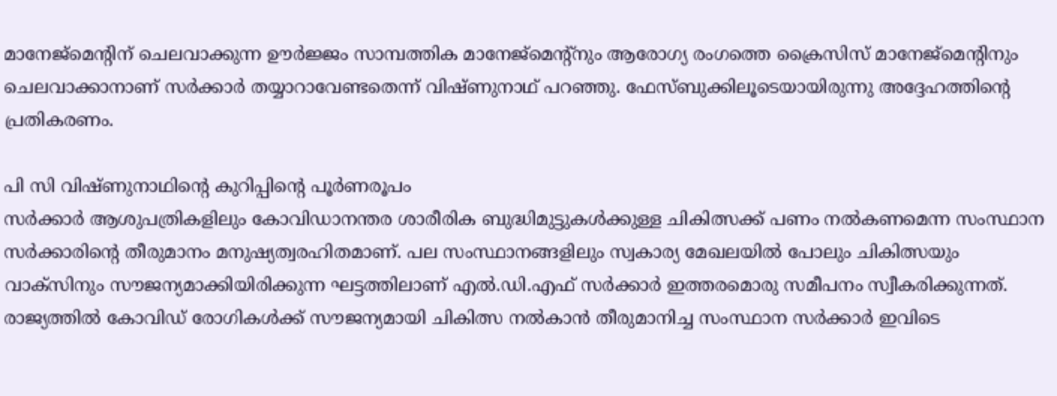മാനേജ്‌മെന്റിന് ചെലവാക്കുന്ന ഊര്‍ജ്ജം സാമ്പത്തിക മാനേജ്‌മെന്റ്‌നും ആരോഗ്യ രംഗത്തെ ക്രൈസിസ് മാനേജ്‌മെന്റിനും ചെലവാക്കാനാണ് സര്‍ക്കാര്‍ തയ്യാറാവേണ്ടതെന്ന് വിഷ്ണുനാഥ് പറഞ്ഞു. ഫേസ്ബുക്കിലൂടെയായിരുന്നു അദ്ദേഹത്തിന്റെ പ്രതികരണം.

പി സി വിഷ്ണുനാഥിന്റെ കുറിപ്പിന്റെ പൂര്‍ണരൂപം
സര്‍ക്കാര്‍ ആശുപത്രികളിലും കോവിഡാനന്തര ശാരീരിക ബുദ്ധിമുട്ടുകള്‍ക്കുള്ള ചികിത്സക്ക് പണം നല്‍കണമെന്ന സംസ്ഥാന സര്‍ക്കാരിന്റെ തീരുമാനം മനുഷ്യത്വരഹിതമാണ്. പല സംസ്ഥാനങ്ങളിലും സ്വകാര്യ മേഖലയില്‍ പോലും ചികിത്സയും വാക്‌സിനും സൗജന്യമാക്കിയിരിക്കുന്ന ഘട്ടത്തിലാണ് എല്‍.ഡി.എഫ് സര്‍ക്കാര്‍ ഇത്തരമൊരു സമീപനം സ്വീകരിക്കുന്നത്. രാജ്യത്തില്‍ കോവിഡ് രോഗികള്‍ക്ക് സൗജന്യമായി ചികിത്സ നല്‍കാന്‍ തീരുമാനിച്ച സംസ്ഥാന സര്‍ക്കാര്‍ ഇവിടെ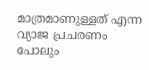മാത്രമാണുള്ളത് എന്ന വ്യാജ പ്രചരണം പോലും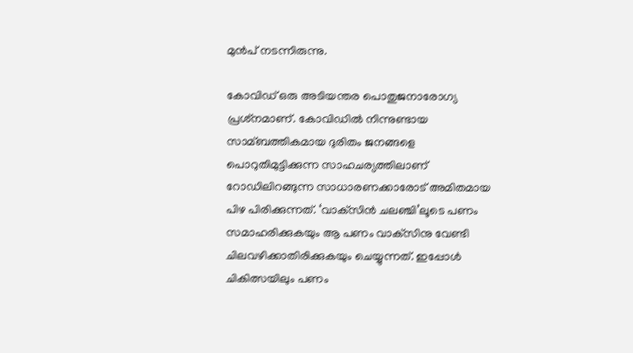മുന്‍പ് നടന്നിരുന്നു.

കോവിഡ് ഒരു അടിയന്തര പൊതുജനാരോഗ്യ പ്രശ്‌നമാണ്. കോവിഡില്‍ നിന്നുണ്ടായ സാമ്ബത്തികമായ ദുരിതം ജനങ്ങളെ പൊറുതിമുട്ടിക്കുന്ന സാഹചര്യത്തിലാണ് റോഡിലിറങ്ങുന്ന സാധാരണക്കാരോട് അമിതമായ പിഴ പിരിക്കുന്നത്. ‘വാക്‌സിന്‍ ചലഞ്ചി’ലൂടെ പണം സമാഹരിക്കുകയും ആ പണം വാക്‌സിനു വേണ്ടി ചിലവഴിക്കാതിരിക്കുകയും ചെയ്യുന്നത്. ഇപ്പോള്‍ ചികിത്സയിലും പണം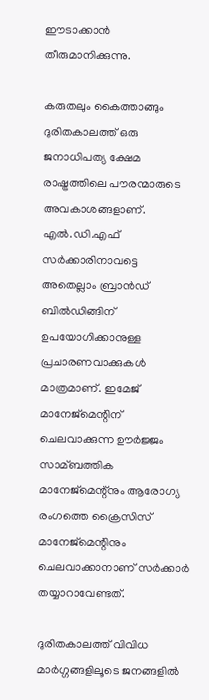ഈടാക്കാന്‍ തീരുമാനിക്കുന്നു.

കരുതലും കൈത്താങ്ങും ദുരിതകാലത്ത് ഒരു ജനാധിപത്യ ക്ഷേമ രാഷ്ട്രത്തിലെ പൗരന്മാരുടെ അവകാശങ്ങളാണ്. എല്‍.ഡി.എഫ് സര്‍ക്കാരിനാവട്ടെ അതെല്ലാം ബ്രാന്‍ഡ് ബില്‍ഡിങ്ങിന് ഉപയോഗിക്കാനുള്ള പ്രചാരണവാക്കുകള്‍ മാത്രമാണ്. ഇമേജ് മാനേജ്‌മെന്റിന് ചെലവാക്കുന്ന ഊര്‍ജ്ജം സാമ്ബത്തിക മാനേജ്‌മെന്റ്‌നും ആരോഗ്യ രംഗത്തെ ക്രൈസിസ് മാനേജ്‌മെന്റിനും ചെലവാക്കാനാണ് സര്‍ക്കാര്‍ തയ്യാറാവേണ്ടത്.

ദുരിതകാലത്ത് വിവിധ മാര്‍ഗ്ഗങ്ങളിലൂടെ ജനങ്ങളില്‍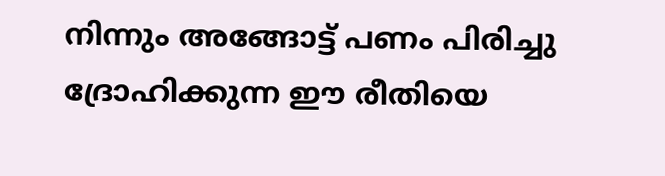നിന്നും അങ്ങോട്ട് പണം പിരിച്ചു ദ്രോഹിക്കുന്ന ഈ രീതിയെ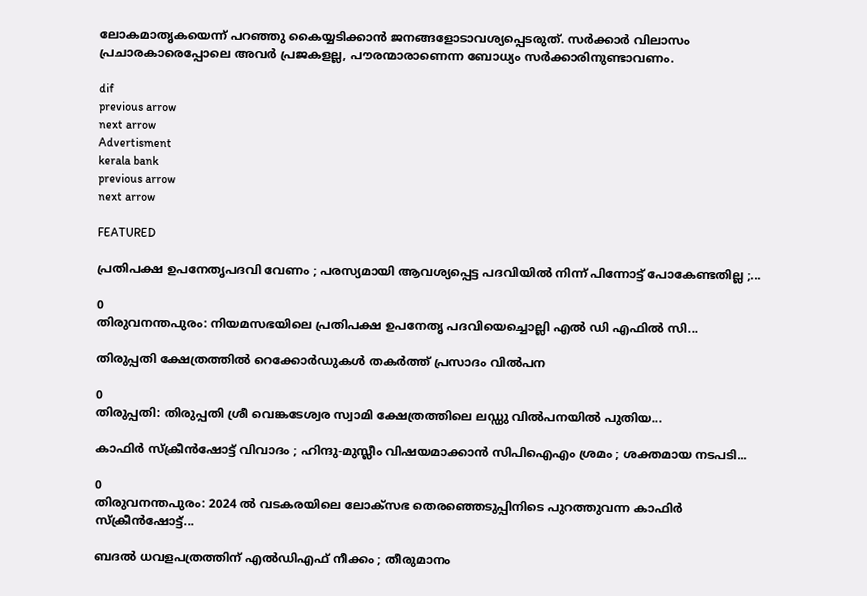ലോകമാതൃകയെന്ന് പറഞ്ഞു കൈയ്യടിക്കാന്‍ ജനങ്ങളോടാവശ്യപ്പെടരുത്. സര്‍ക്കാര്‍ വിലാസം പ്രചാരകാരെപ്പോലെ അവര്‍ പ്രജകളല്ല, പൗരന്മാരാണെന്ന ബോധ്യം സര്‍ക്കാരിനുണ്ടാവണം.

dif
previous arrow
next arrow
Advertisment
kerala bank
previous arrow
next arrow

FEATURED

പ്രതിപക്ഷ ഉപനേതൃപദവി വേണം ; പരസ്യമായി ആവശ്യപ്പെട്ട പദവിയിൽ നിന്ന് പിന്നോട്ട് പോകേണ്ടതില്ല ;...

0
തിരുവനന്തപുരം: നിയമസഭയിലെ പ്രതിപക്ഷ ഉപനേതൃ പദവിയെച്ചൊല്ലി എൽ ഡി എഫിൽ സി...

തിരുപ്പതി ക്ഷേത്രത്തിൽ റെക്കോ‍‍ർഡുകൾ തകർത്ത് പ്രസാദം വിൽപന

0
തിരുപ്പതി: തിരുപ്പതി ശ്രീ വെങ്കടേശ്വര സ്വാമി ക്ഷേത്രത്തിലെ ലഡ്ഡു വിൽപനയിൽ പുതിയ...

കാഫിർ സ്ക്രീൻഷോട്ട് വിവാദം ; ഹിന്ദു-മുസ്ലീം വിഷയമാക്കാൻ സിപിഐഎം ശ്രമം ; ശക്തമായ നടപടി...

0
തിരുവനന്തപുരം: 2024 ൽ വടകരയിലെ ലോക്സഭ തെരഞ്ഞെടുപ്പിനിടെ പുറത്തുവന്ന കാഫിർ സ്ക്രീൻഷോട്ട്...

ബദൽ ധവളപത്രത്തിന് എൽഡിഎഫ് നീക്കം ; തീരുമാനം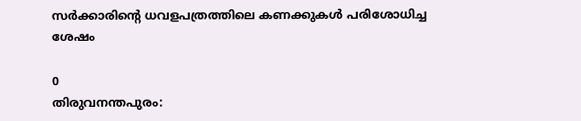സർക്കാരിന്‍റെ ധവളപത്രത്തിലെ കണക്കുകൾ പരിശോധിച്ച ശേഷം

0
തിരുവനന്തപുരം: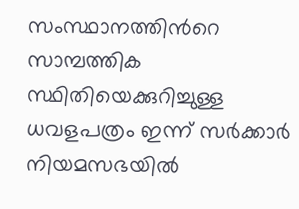സംസ്ഥാനത്തിന്‍റെ സാമ്പത്തിക സ്ഥിതിയെക്കുറിച്ചുള്ള ധവളപത്രം ഇന്ന് സർക്കാർ നിയമസഭയിൽ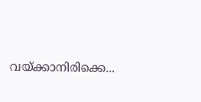വയ്ക്കാനിരിക്കെ...